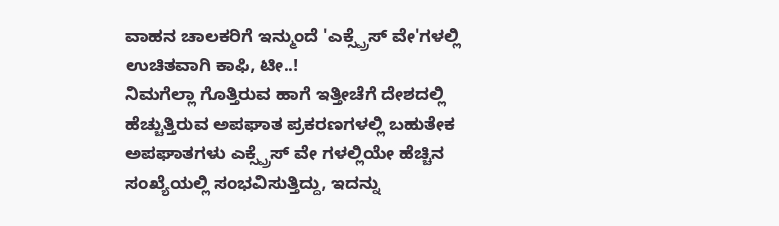ವಾಹನ ಚಾಲಕರಿಗೆ ಇನ್ಮುಂದೆ 'ಎಕ್ಸ್ಪ್ರೆಸ್ ವೇ'ಗಳಲ್ಲಿ ಉಚಿತವಾಗಿ ಕಾಫಿ, ಟೀ..!
ನಿಮಗೆಲ್ಲಾ ಗೊತ್ತಿರುವ ಹಾಗೆ ಇತ್ತೀಚೆಗೆ ದೇಶದಲ್ಲಿ ಹೆಚ್ಚುತ್ತಿರುವ ಅಪಘಾತ ಪ್ರಕರಣಗಳಲ್ಲಿ ಬಹುತೇಕ ಅಪಘಾತಗಳು ಎಕ್ಸ್ಪ್ರೆಸ್ ವೇ ಗಳಲ್ಲಿಯೇ ಹೆಚ್ಚಿನ ಸಂಖ್ಯೆಯಲ್ಲಿ ಸಂಭವಿಸುತ್ತಿದ್ದು, ಇದನ್ನು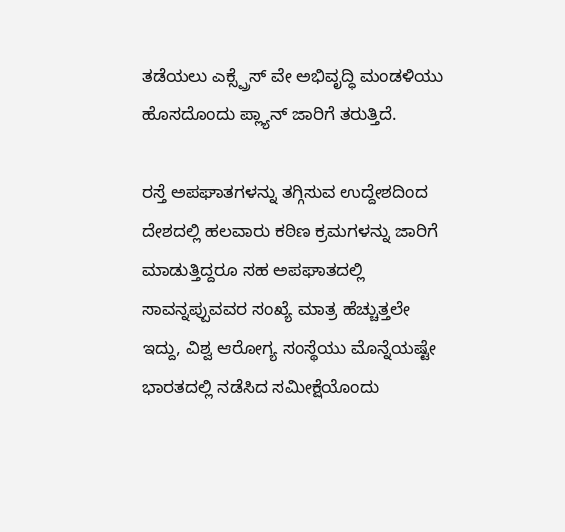ತಡೆಯಲು ಎಕ್ಸ್ಪ್ರೆಸ್ ವೇ ಅಭಿವೃದ್ಧಿ ಮಂಡಳಿಯು ಹೊಸದೊಂದು ಪ್ಲ್ಯಾನ್ ಜಾರಿಗೆ ತರುತ್ತಿದೆ.

ರಸ್ತೆ ಅಪಘಾತಗಳನ್ನು ತಗ್ಗಿಸುವ ಉದ್ದೇಶದಿಂದ ದೇಶದಲ್ಲಿ ಹಲವಾರು ಕಠಿಣ ಕ್ರಮಗಳನ್ನು ಜಾರಿಗೆ ಮಾಡುತ್ತಿದ್ದರೂ ಸಹ ಅಪಘಾತದಲ್ಲಿ ಸಾವನ್ನಪ್ಪುವವರ ಸಂಖ್ಯೆ ಮಾತ್ರ ಹೆಚ್ಚುತ್ತಲೇ ಇದ್ದು, ವಿಶ್ವ ಆರೋಗ್ಯ ಸಂಸ್ಥೆಯು ಮೊನ್ನೆಯಷ್ಟೇ ಭಾರತದಲ್ಲಿ ನಡೆಸಿದ ಸಮೀಕ್ಷೆಯೊಂದು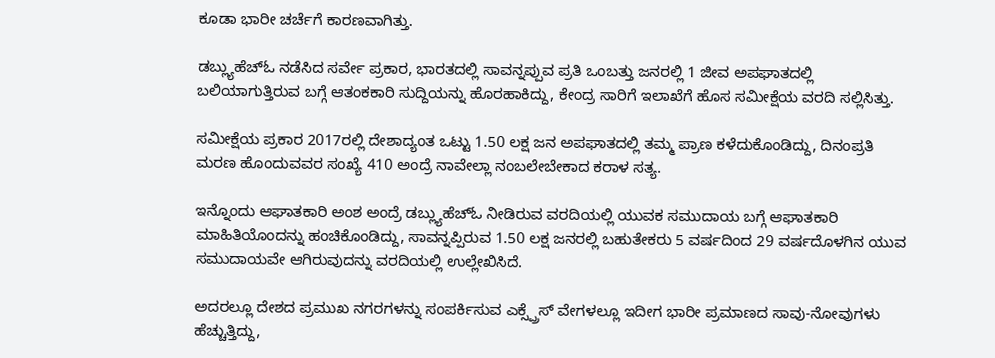ಕೂಡಾ ಭಾರೀ ಚರ್ಚೆಗೆ ಕಾರಣವಾಗಿತ್ತು.

ಡಬ್ಲ್ಯುಹೆಚ್ಓ ನಡೆಸಿದ ಸರ್ವೇ ಪ್ರಕಾರ, ಭಾರತದಲ್ಲಿ ಸಾವನ್ನಪ್ಪುವ ಪ್ರತಿ ಒಂಬತ್ತು ಜನರಲ್ಲಿ 1 ಜೀವ ಅಪಘಾತದಲ್ಲಿ ಬಲಿಯಾಗುತ್ತಿರುವ ಬಗ್ಗೆ ಆತಂಕಕಾರಿ ಸುದ್ದಿಯನ್ನು ಹೊರಹಾಕಿದ್ದು, ಕೇಂದ್ರ ಸಾರಿಗೆ ಇಲಾಖೆಗೆ ಹೊಸ ಸಮೀಕ್ಷೆಯ ವರದಿ ಸಲ್ಲಿಸಿತ್ತು.

ಸಮೀಕ್ಷೆಯ ಪ್ರಕಾರ 2017ರಲ್ಲಿ ದೇಶಾದ್ಯಂತ ಒಟ್ಟು 1.50 ಲಕ್ಷ ಜನ ಅಪಘಾತದಲ್ಲಿ ತಮ್ಮ ಪ್ರಾಣ ಕಳೆದುಕೊಂಡಿದ್ದು, ದಿನಂಪ್ರತಿ ಮರಣ ಹೊಂದುವವರ ಸಂಖ್ಯೆ 410 ಅಂದ್ರೆ ನಾವೇಲ್ಲಾ ನಂಬಲೇಬೇಕಾದ ಕರಾಳ ಸತ್ಯ.

ಇನ್ನೊಂದು ಆಘಾತಕಾರಿ ಅಂಶ ಅಂದ್ರೆ ಡಬ್ಲ್ಯುಹೆಚ್ಓ ನೀಡಿರುವ ವರದಿಯಲ್ಲಿ ಯುವಕ ಸಮುದಾಯ ಬಗ್ಗೆ ಆಘಾತಕಾರಿ ಮಾಹಿತಿಯೊಂದನ್ನು ಹಂಚಿಕೊಂಡಿದ್ದು, ಸಾವನ್ನಪ್ಪಿರುವ 1.50 ಲಕ್ಷ ಜನರಲ್ಲಿ ಬಹುತೇಕರು 5 ವರ್ಷದಿಂದ 29 ವರ್ಷದೊಳಗಿನ ಯುವ ಸಮುದಾಯವೇ ಆಗಿರುವುದನ್ನು ವರದಿಯಲ್ಲಿ ಉಲ್ಲೇಖಿಸಿದೆ.

ಅದರಲ್ಲೂ ದೇಶದ ಪ್ರಮುಖ ನಗರಗಳನ್ನು ಸಂಪರ್ಕಿಸುವ ಎಕ್ಸ್ಪ್ರೆಸ್ ವೇಗಳಲ್ಲೂ ಇದೀಗ ಭಾರೀ ಪ್ರಮಾಣದ ಸಾವು-ನೋವುಗಳು ಹೆಚ್ಚುತ್ತಿದ್ದು,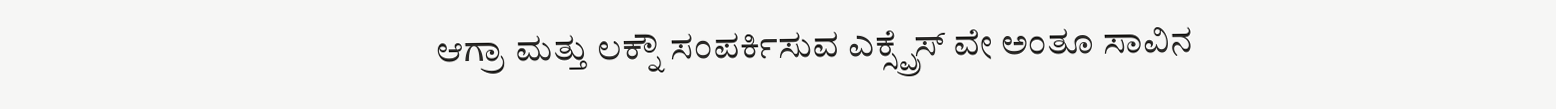ಆಗ್ರಾ ಮತ್ತು ಲಕ್ನೌ ಸಂಪರ್ಕಿಸುವ ಎಕ್ಸ್ಪ್ರೆಸ್ ವೇ ಅಂತೂ ಸಾವಿನ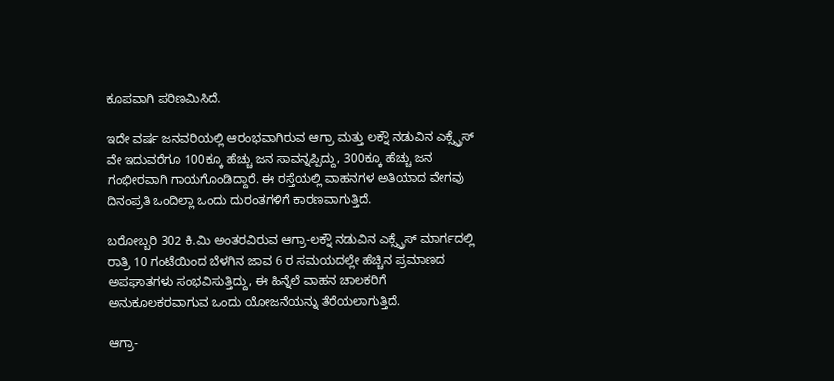ಕೂಪವಾಗಿ ಪರಿಣಮಿಸಿದೆ.

ಇದೇ ವರ್ಷ ಜನವರಿಯಲ್ಲಿ ಆರಂಭವಾಗಿರುವ ಆಗ್ರಾ ಮತ್ತು ಲಕ್ನೌ ನಡುವಿನ ಎಕ್ಸ್ಪ್ರೆಸ್ ವೇ ಇದುವರೆಗೂ 100ಕ್ಕೂ ಹೆಚ್ಚು ಜನ ಸಾವನ್ನಪ್ಪಿದ್ದು, 300ಕ್ಕೂ ಹೆಚ್ಚು ಜನ ಗಂಭೀರವಾಗಿ ಗಾಯಗೊಂಡಿದ್ದಾರೆ. ಈ ರಸ್ತೆಯಲ್ಲಿ ವಾಹನಗಳ ಅತಿಯಾದ ವೇಗವು ದಿನಂಪ್ರತಿ ಒಂದಿಲ್ಲಾ ಒಂದು ದುರಂತಗಳಿಗೆ ಕಾರಣವಾಗುತ್ತಿದೆ.

ಬರೋಬ್ಬರಿ 302 ಕಿ.ಮಿ ಅಂತರವಿರುವ ಆಗ್ರಾ-ಲಕ್ನೌ ನಡುವಿನ ಎಕ್ಸ್ಪ್ರೆಸ್ ಮಾರ್ಗದಲ್ಲಿ ರಾತ್ರಿ 10 ಗಂಟೆಯಿಂದ ಬೆಳಗಿನ ಜಾವ 6 ರ ಸಮಯದಲ್ಲೇ ಹೆಚ್ಚಿನ ಪ್ರಮಾಣದ ಅಪಘಾತಗಳು ಸಂಭವಿಸುತ್ತಿದ್ದು, ಈ ಹಿನ್ನೆಲೆ ವಾಹನ ಚಾಲಕರಿಗೆ ಅನುಕೂಲಕರವಾಗುವ ಒಂದು ಯೋಜನೆಯನ್ನು ತೆರೆಯಲಾಗುತ್ತಿದೆ.

ಆಗ್ರಾ-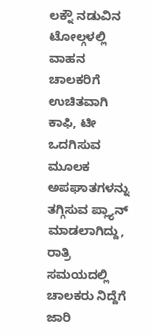ಲಕ್ನೌ ನಡುವಿನ ಟೋಲ್ಗಳಲ್ಲಿ ವಾಹನ ಚಾಲಕರಿಗೆ ಉಚಿತವಾಗಿ ಕಾಫಿ, ಟೀ ಒದಗಿಸುವ ಮೂಲಕ ಅಪಘಾತಗಳನ್ನು ತಗ್ಗಿಸುವ ಪ್ಲ್ಯಾನ್ ಮಾಡಲಾಗಿದ್ದು, ರಾತ್ರಿ ಸಮಯದಲ್ಲಿ ಚಾಲಕರು ನಿದ್ದೆಗೆ ಜಾರಿ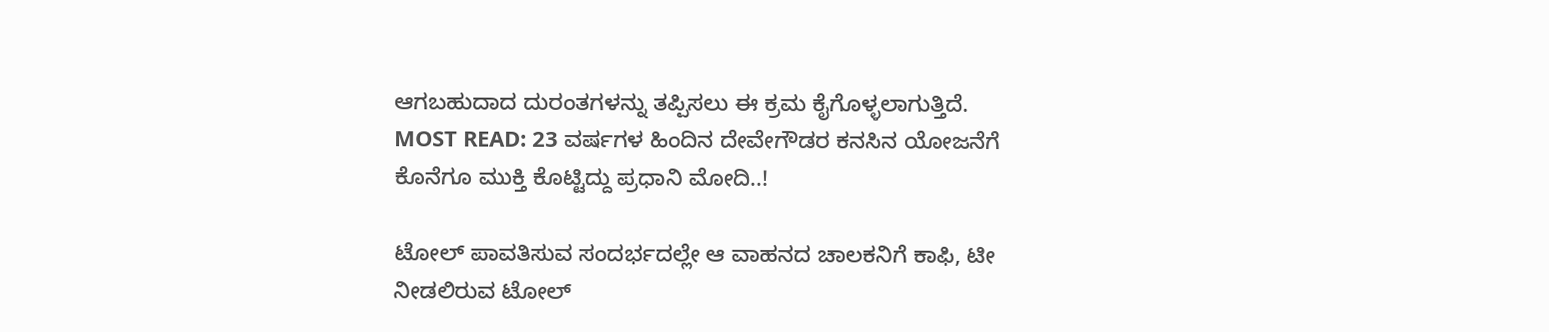ಆಗಬಹುದಾದ ದುರಂತಗಳನ್ನು ತಪ್ಪಿಸಲು ಈ ಕ್ರಮ ಕೈಗೊಳ್ಳಲಾಗುತ್ತಿದೆ.
MOST READ: 23 ವರ್ಷಗಳ ಹಿಂದಿನ ದೇವೇಗೌಡರ ಕನಸಿನ ಯೋಜನೆಗೆ ಕೊನೆಗೂ ಮುಕ್ತಿ ಕೊಟ್ಟಿದ್ದು ಪ್ರಧಾನಿ ಮೋದಿ..!

ಟೋಲ್ ಪಾವತಿಸುವ ಸಂದರ್ಭದಲ್ಲೇ ಆ ವಾಹನದ ಚಾಲಕನಿಗೆ ಕಾಫಿ, ಟೀ ನೀಡಲಿರುವ ಟೋಲ್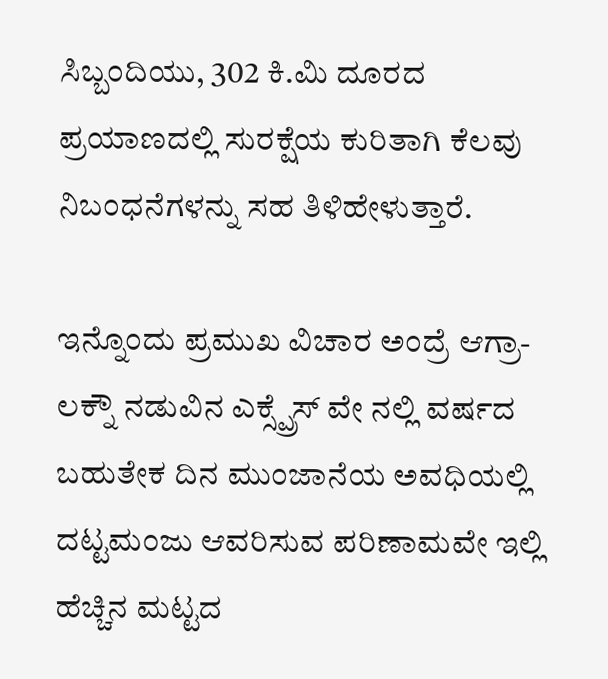ಸಿಬ್ಬಂದಿಯು, 302 ಕಿ.ಮಿ ದೂರದ ಪ್ರಯಾಣದಲ್ಲಿ ಸುರಕ್ಷೆಯ ಕುರಿತಾಗಿ ಕೆಲವು ನಿಬಂಧನೆಗಳನ್ನು ಸಹ ತಿಳಿಹೇಳುತ್ತಾರೆ.

ಇನ್ನೊಂದು ಪ್ರಮುಖ ವಿಚಾರ ಅಂದ್ರೆ ಆಗ್ರಾ-ಲಕ್ನೌ ನಡುವಿನ ಎಕ್ಸ್ಪ್ರೆಸ್ ವೇ ನಲ್ಲಿ ವರ್ಷದ ಬಹುತೇಕ ದಿನ ಮುಂಜಾನೆಯ ಅವಧಿಯಲ್ಲಿ ದಟ್ಟಮಂಜು ಆವರಿಸುವ ಪರಿಣಾಮವೇ ಇಲ್ಲಿ ಹೆಚ್ಚಿನ ಮಟ್ಟದ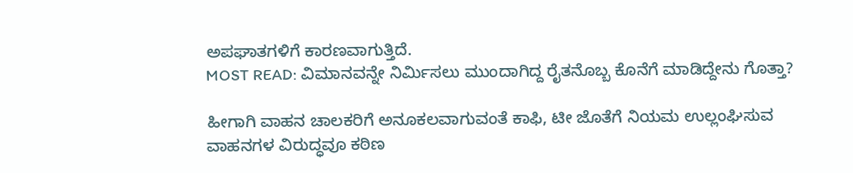ಅಪಘಾತಗಳಿಗೆ ಕಾರಣವಾಗುತ್ತಿದೆ.
MOST READ: ವಿಮಾನವನ್ನೇ ನಿರ್ಮಿಸಲು ಮುಂದಾಗಿದ್ದ ರೈತನೊಬ್ಬ ಕೊನೆಗೆ ಮಾಡಿದ್ದೇನು ಗೊತ್ತಾ?

ಹೀಗಾಗಿ ವಾಹನ ಚಾಲಕರಿಗೆ ಅನೂಕಲವಾಗುವಂತೆ ಕಾಫಿ, ಟೀ ಜೊತೆಗೆ ನಿಯಮ ಉಲ್ಲಂಘಿಸುವ ವಾಹನಗಳ ವಿರುದ್ಧವೂ ಕಠಿಣ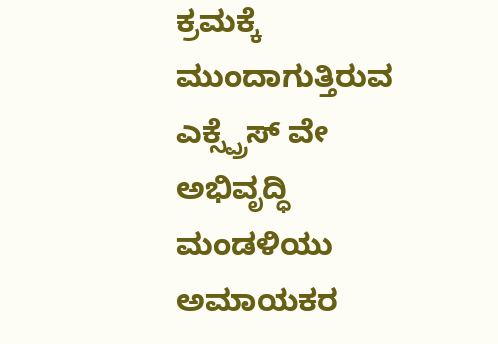ಕ್ರಮಕ್ಕೆ ಮುಂದಾಗುತ್ತಿರುವ ಎಕ್ಸ್ಪ್ರೆಸ್ ವೇ ಅಭಿವೃದ್ಧಿ ಮಂಡಳಿಯು ಅಮಾಯಕರ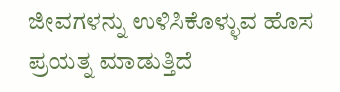ಜೀವಗಳನ್ನು ಉಳಿಸಿಕೊಳ್ಳುವ ಹೊಸ ಪ್ರಯತ್ನ ಮಾಡುತ್ತಿದೆ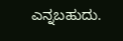ಎನ್ನಬಹುದು.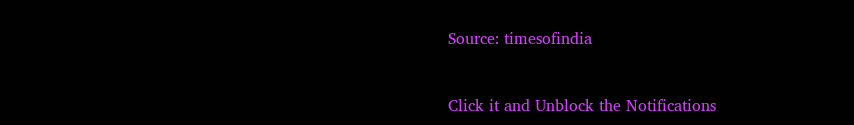Source: timesofindia


Click it and Unblock the Notifications